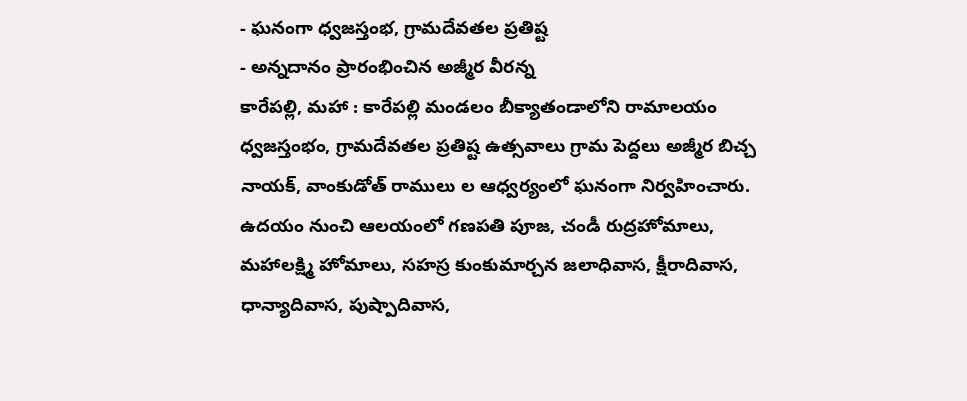- ఘనంగా ధ్వజస్తంభ, గ్రామదేవతల ప్రతిష్ట
- అన్నదానం ప్రారంభించిన అజ్మీర వీరన్న
కారేపల్లి, మహా : కారేపల్లి మండలం బీక్యాతండాలోని రామాలయం ధ్వజస్తంభం, గ్రామదేవతల ప్రతిష్ట ఉత్సవాలు గ్రామ పెద్దలు అజ్మీర బిచ్చ నాయక్, వాంకుడోత్ రాములు ల ఆధ్వర్యంలో ఘనంగా నిర్వహించారు. ఉదయం నుంచి ఆలయంలో గణపతి పూజ, చండీ రుద్రహోమాలు, మహాలక్ష్మి హోమాలు, సహస్ర కుంకుమార్చన జలాధివాస, క్షీరాదివాస, ధాన్యాదివాస, పుష్పాదివాస,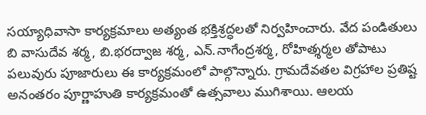సయ్యాధివాసా కార్యక్రమాలు అత్యంత భక్తిశ్రద్ధలతో నిర్వహించారు. వేద పండితులు బి వాసుదేవ శర్మ, బి.భరద్వాజ శర్మ, ఎన్.నాగేంద్రశర్మ, రోహిత్శర్మల తోపాటు పలువురు పూజారులు ఈ కార్యక్రమంలో పాల్గొన్నారు. గ్రామదేవతల విగ్రహాల ప్రతిష్ట అనంతరం పూర్ణాహుతి కార్యక్రమంతో ఉత్సవాలు ముగిశాయి. ఆలయ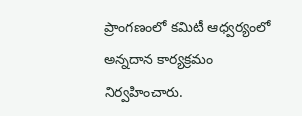ప్రాంగణంలో కమిటీ ఆధ్వర్యంలో అన్నదాన కార్యక్రమం నిర్వహించారు.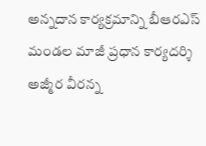అన్నదాన కార్యక్రమాన్ని బీఆరఎస్ మండల మాజీ ప్రధాన కార్యదర్శి అజ్మీర వీరన్న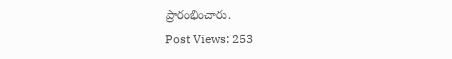ప్రారంభించారు.
Post Views: 253